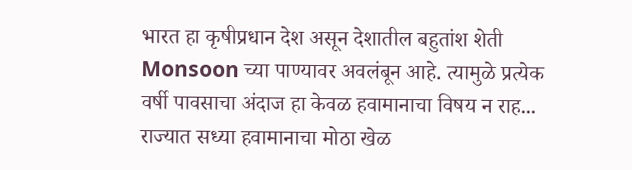भारत हा कृषीप्रधान देश असून देशातील बहुतांश शेती Monsoon च्या पाण्यावर अवलंबून आहे. त्यामुळे प्रत्येक वर्षी पावसाचा अंदाज हा केवळ हवामानाचा विषय न राह...
राज्यात सध्या हवामानाचा मोठा खेळ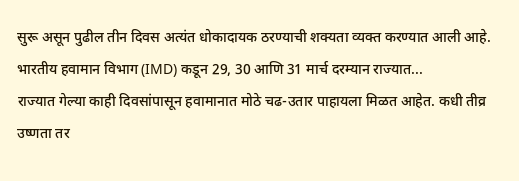सुरू असून पुढील तीन दिवस अत्यंत धोकादायक ठरण्याची शक्यता व्यक्त करण्यात आली आहे. भारतीय हवामान विभाग (IMD) कडून 29, 30 आणि 31 मार्च दरम्यान राज्यात...
राज्यात गेल्या काही दिवसांपासून हवामानात मोठे चढ-उतार पाहायला मिळत आहेत. कधी तीव्र उष्णता तर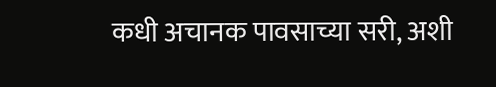कधी अचानक पावसाच्या सरी, अशी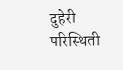दुहेरी परिस्थिती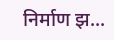निर्माण झ...